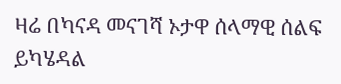ዛሬ በካናዳ መናገሻ ኦታዋ ሰላማዊ ሰልፍ ይካሄዳል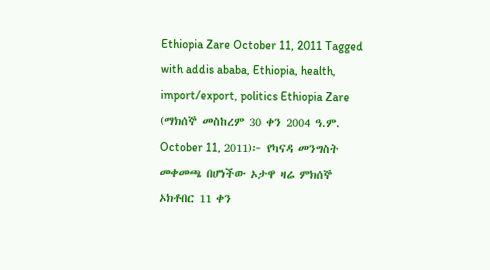Ethiopia Zare October 11, 2011 Tagged with addis ababa, Ethiopia, health, import/export, politics Ethiopia Zare (ማክሰኞ መስከረም 30 ቀን 2004 ዓ.ም. October 11, 2011)፦ የካናዳ መንግስት መቀመጫ በሆነችው ኦታዋ ዛሬ ምክሰኞ ኦክቶበር 11 ቀን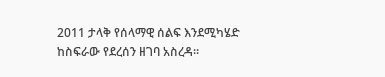2011 ታላቅ የሰላማዊ ሰልፍ እንደሚካሄድ ከስፍራው የደረሰን ዘገባ አስረዳ።